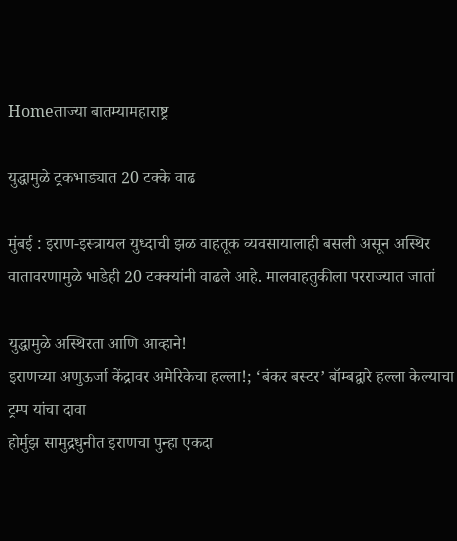Homeताज्या बातम्यामहाराष्ट्र

युद्धामुळे ट्रकभाड्यात 20 टक्के वाढ

मुंबई : इराण-इस्त्रायल युध्दाची झळ वाहतूक व्यवसायालाही बसली असून अस्थिर वातावरणामुळे भाडेही 20 टक्क्यांनी वाढले आहे. मालवाहतुकीला परराज्यात जातां

युद्धामुळे अस्थिरता आणि आव्हाने!
इराणच्या अणुऊर्जा केंद्रावर अमेरिकेचा हल्ला!; ‘बंकर बस्टर’ बॉम्बद्वारे हल्ला केल्याचा ट्रम्प यांचा दावा
होर्मुझ सामुद्रधुनीत इराणचा पुन्हा एकदा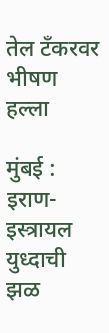तेल टँकरवर भीषण हल्ला

मुंबई : इराण-इस्त्रायल युध्दाची झळ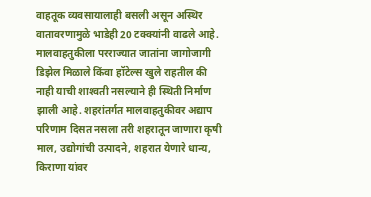वाहतूक व्यवसायालाही बसली असून अस्थिर वातावरणामुळे भाडेही 20 टक्क्यांनी वाढले आहे. मालवाहतुकीला परराज्यात जातांना जागोजागी डिझेल मिळाले किंवा हॉटेल्स खुले राहतील की नाही याची शाश्‍वती नसल्याने ही स्थिती निर्माण झाली आहे. शहरांतर्गत मालवाहतुकीवर अद्याप परिणाम दिसत नसला तरी शहरातून जाणारा कृषी माल, उद्योगांची उत्पादने, शहरात येणारे धान्य, किराणा यांवर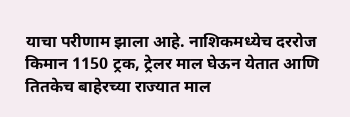याचा परीणाम झाला आहे. नाशिकमध्येच दररोज किमान 1150 ट्रक, ट्रेलर माल घेऊन येतात आणि तितकेच बाहेरच्या राज्यात माल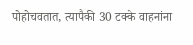पोहोचवतात, त्यापैकी 30 टक्के वाहनांना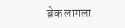ब्रेक लागला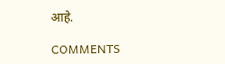आहे.

COMMENTS